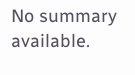No summary available.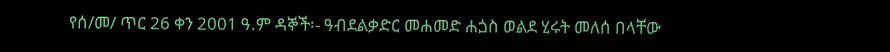የሰ/መ/ ጥር 26 ቀን 2001 ዓ.ም ዳኞች፡- ዓብደልቃድር መሐመድ ሐጏስ ወልደ ሂሩት መለሰ በላቸው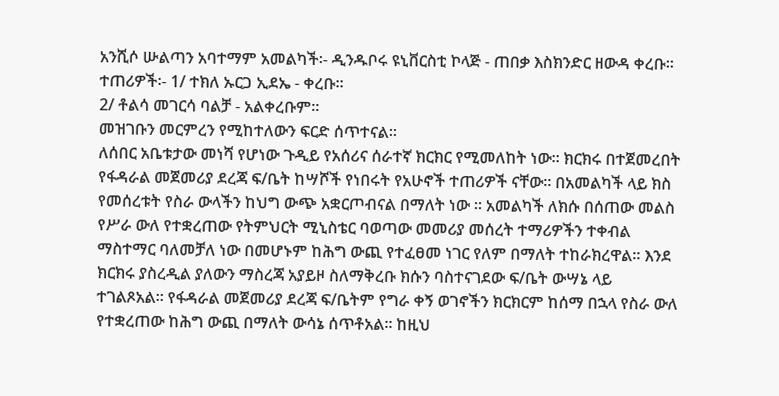አንሺሶ ሡልጣን አባተማም አመልካች፡- ዲንዱቦሩ ዩኒቨርስቲ ኮላጅ - ጠበቃ እስክንድር ዘውዳ ቀረቡ።
ተጠሪዎች፡- 1/ ተክለ ኡርጋ ኢደኤ - ቀረቡ።
2/ ቶልሳ መገርሳ ባልቻ - አልቀረቡም።
መዝገቡን መርምረን የሚከተለውን ፍርድ ሰጥተናል።
ለሰበር አቤቱታው መነሻ የሆነው ጉዲይ የአሰሪና ሰራተኛ ክርክር የሚመለከት ነው። ክርክሩ በተጀመረበት የፋዳራል መጀመሪያ ደረጃ ፍ/ቤት ከሣሾች የነበሩት የአሁኖች ተጠሪዎች ናቸው። በአመልካች ላይ ክስ የመሰረቱት የስራ ውላችን ከህግ ውጭ አቋርጦብናል በማለት ነው ። አመልካች ለክሱ በሰጠው መልስ የሥራ ውለ የተቋረጠው የትምህርት ሚኒስቴር ባወጣው መመሪያ መሰረት ተማሪዎችን ተቀብል ማስተማር ባለመቻለ ነው በመሆኑም ከሕግ ውጪ የተፈፀመ ነገር የለም በማለት ተከራክረዋል። እንደ ክርክሩ ያስረዲል ያለውን ማስረጃ አያይዞ ስለማቅረቡ ክሱን ባስተናገደው ፍ/ቤት ውሣኔ ላይ ተገልጾአል። የፋዳራል መጀመሪያ ደረጃ ፍ/ቤትም የግራ ቀኝ ወገኖችን ክርክርም ከሰማ በኋላ የስራ ውለ የተቋረጠው ከሕግ ውጪ በማለት ውሳኔ ሰጥቶአል። ከዚህ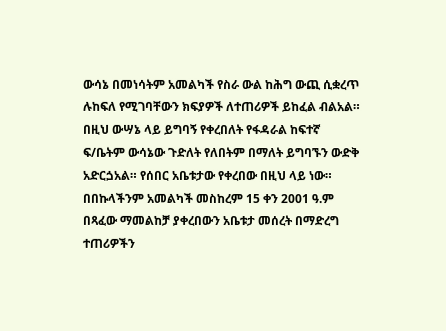ውሳኔ በመነሳትም አመልካች የስራ ውል ከሕግ ውጪ ሲቋረጥ ሉከፍለ የሚገባቸውን ክፍያዎች ለተጠሪዎች ይከፈል ብልአል። በዚህ ውሣኔ ላይ ይግባኝ የቀረበለት የፋዳራል ከፍተኛ ፍ/ቤትም ውሳኔው ጉድለት የለበትም በማለት ይግባኙን ውድቅ አድርጏአል። የሰበር አቤቱታው የቀረበው በዚህ ላይ ነው።
በበኩላችንም አመልካች መስከረም 15 ቀን 2001 ዓ.ም በጻፈው ማመልከቻ ያቀረበውን አቤቱታ መሰረት በማድረግ ተጠሪዎችን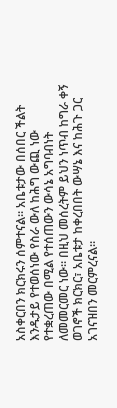አስቀርበን ክርክሩን ሰምተናል። አቤቱታው በሰበር ችልት እንዱታይ የተወሰነው የስራ ውለ ከሕግ ውጪ ነው የተቋረጠው በሚል የተሰጠውን ውሳኔ አግባብነት ለመመርመር ነው። በዚህ መሰረትም ይህን ነጥብ ከግራ ቀኝ ወገኖች ክርክር፣ አቤቱታ ከቀረበበት ውሣኔ እና ከሕጉ ጋር አገናዝበን መርምረናል።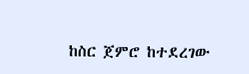ከስር ጀምሮ ከተደረገው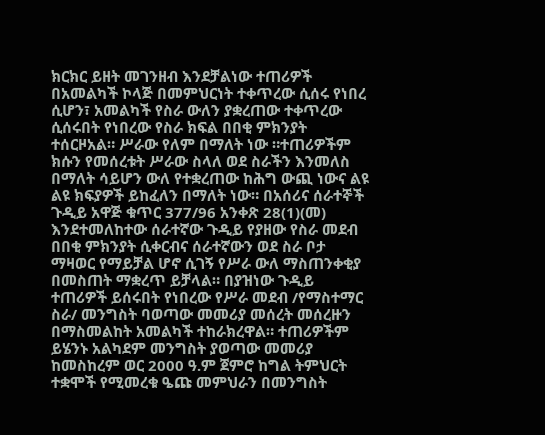ክርክር ይዘት መገንዘብ እንደቻልነው ተጠሪዎች በአመልካች ኮላጅ በመምህርነት ተቀጥረው ሲሰሩ የነበረ ሲሆን፣ አመልካች የስራ ውለን ያቋረጠው ተቀጥረው ሲሰሩበት የነበረው የስራ ክፍል በበቂ ምክንያት ተሰርዞአል። ሥራው የለም በማለት ነው ።ተጠሪዎችም ክሱን የመሰረቱት ሥራው ስላለ ወደ ስራችን እንመለስ በማለት ሳይሆን ውለ የተቋረጠው ከሕግ ውጪ ነውና ልዩ ልዩ ክፍያዎች ይከፈለን በማለት ነው። በአሰሪና ሰራተኞች ጉዲይ አዋጅ ቁጥር 377/96 አንቀጽ 28(1)(መ) እንደተመለከተው ሰራተኛው ጉዲይ የያዘው የስራ መደብ በበቂ ምክንያት ሲቀርብና ሰራተኛውን ወደ ስራ ቦታ ማዛወር የማይቻል ሆኖ ሲገኝ የሥራ ውለ ማስጠንቀቂያ በመስጠት ማቋረጥ ይቻላል። በያዝነው ጉዲይ ተጠሪዎች ይሰሩበት የነበረው የሥራ መደብ /የማስተማር ስራ/ መንግስት ባወጣው መመሪያ መሰረት መሰረዙን በማስመልከት አመልካች ተከራክረዋል። ተጠሪዎችም ይሄንኑ አልካደም መንግስት ያወጣው መመሪያ ከመስከረም ወር 2000 ዓ.ም ጀምሮ ከግል ትምህርት ተቋሞች የሚመረቁ ዔጩ መምህራን በመንግስት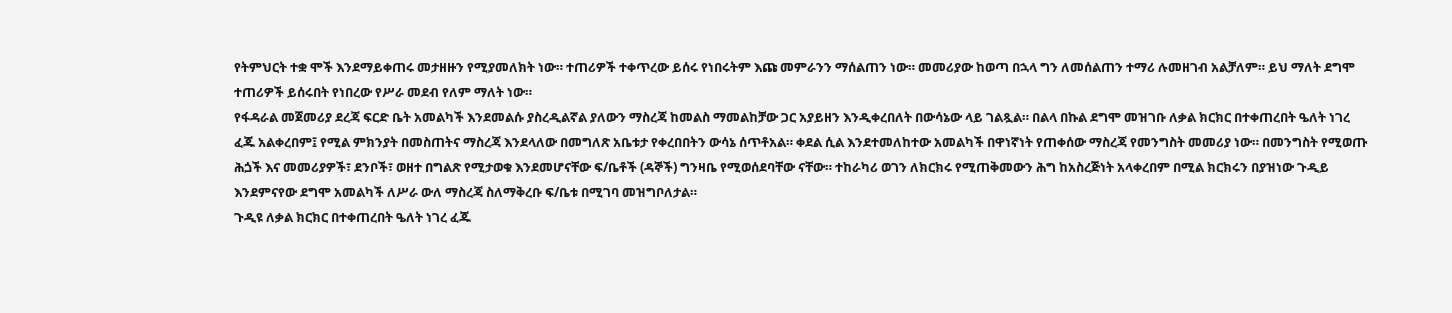የትምህርት ተቋ ሞች እንደማይቀጠሩ መታዘዙን የሚያመለክት ነው። ተጠሪዎች ተቀጥረው ይሰሩ የነበሩትም እጩ መምራንን ማሰልጠን ነው። መመሪያው ከወጣ በኋላ ግን ለመሰልጠን ተማሪ ሉመዘገብ አልቻለም። ይህ ማለት ደግሞ ተጠሪዎች ይሰሩበት የነበረው የሥራ መደብ የለም ማለት ነው።
የፋዳራል መጀመሪያ ደረጃ ፍርድ ቤት አመልካች እንደመልሱ ያስረዲልኛል ያለውን ማስረጃ ከመልስ ማመልከቻው ጋር አያይዘን እንዲቀረበለት በውሳኔው ላይ ገልጿል። በልላ በኩል ደግሞ መዝገቡ ለቃል ክርክር በተቀጠረበት ዔለት ነገረ ፈጁ አልቀረበም፤ የሚል ምክንያት በመስጠትና ማስረጃ እንደላለው በመግለጽ አቤቱታ የቀረበበትን ውሳኔ ሰጥቶአል። ቀደል ሲል እንደተመለከተው አመልካች በዋነኛነት የጠቀሰው ማስረጃ የመንግስት መመሪያ ነው። በመንግስት የሚወጡ ሕጏች እና መመሪያዎች፣ ደንቦች፣ ወዘተ በግልጽ የሚታወቁ እንደመሆናቸው ፍ/ቤቶች (ዳኞች) ግንዛቤ የሚወሰደባቸው ናቸው። ተከራካሪ ወገን ለክርክሩ የሚጠቅመውን ሕግ ከአስረጅነት አላቀረበም በሚል ክርክሩን በያዝነው ጉዲይ እንደምናየው ደግሞ አመልካች ለሥራ ውለ ማስረጃ ስለማቅረቡ ፍ/ቤቱ በሚገባ መዝግቦለታል።
ጉዲዩ ለቃል ክርክር በተቀጠረበት ዔለት ነገረ ፈጁ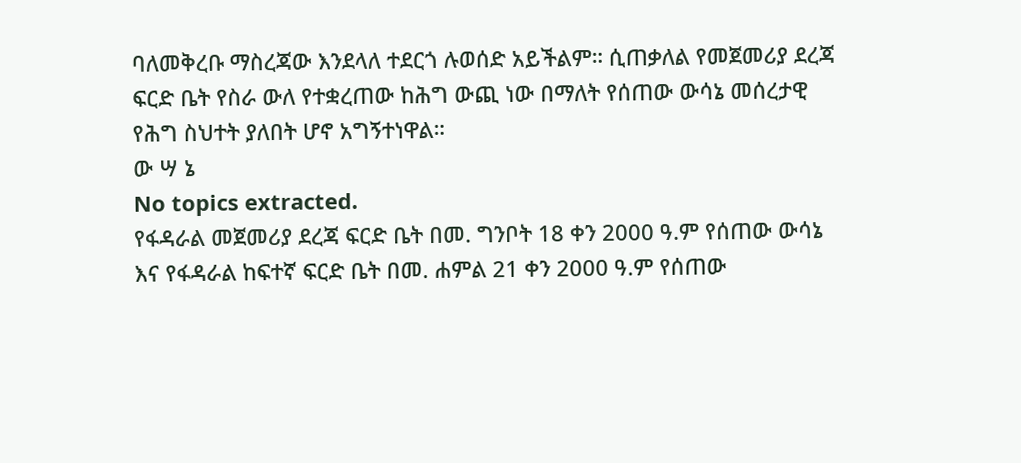ባለመቅረቡ ማስረጃው እንደላለ ተደርጎ ሉወሰድ አይችልም። ሲጠቃለል የመጀመሪያ ደረጃ ፍርድ ቤት የስራ ውለ የተቋረጠው ከሕግ ውጪ ነው በማለት የሰጠው ውሳኔ መሰረታዊ የሕግ ስህተት ያለበት ሆኖ አግኝተነዋል።
ው ሣ ኔ
No topics extracted.
የፋዳራል መጀመሪያ ደረጃ ፍርድ ቤት በመ. ግንቦት 18 ቀን 2000 ዓ.ም የሰጠው ውሳኔ እና የፋዳራል ከፍተኛ ፍርድ ቤት በመ. ሐምል 21 ቀን 2000 ዓ.ም የሰጠው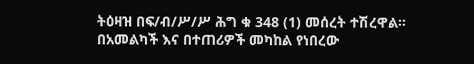ትዕዛዝ በፍ/ብ/ሥ/ሥ ሕግ ቁ 348 (1) መሰረት ተሽረዋል።
በአመልካች እና በተጠሪዎች መካከል የነበረው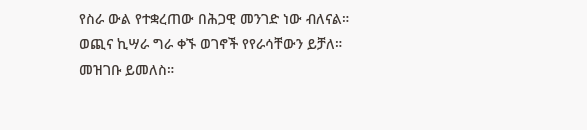የስራ ውል የተቋረጠው በሕጋዊ መንገድ ነው ብለናል።
ወጪና ኪሣራ ግራ ቀኙ ወገኖች የየራሳቸውን ይቻለ።
መዝገቡ ይመለስ።